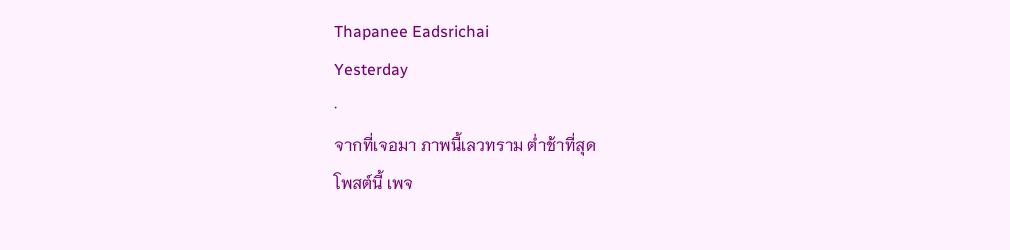Thapanee Eadsrichai
Yesterday
·
จากที่เจอมา ภาพนี้เลวทราม ต่ำช้าที่สุด
โพสต์นี้ เพจ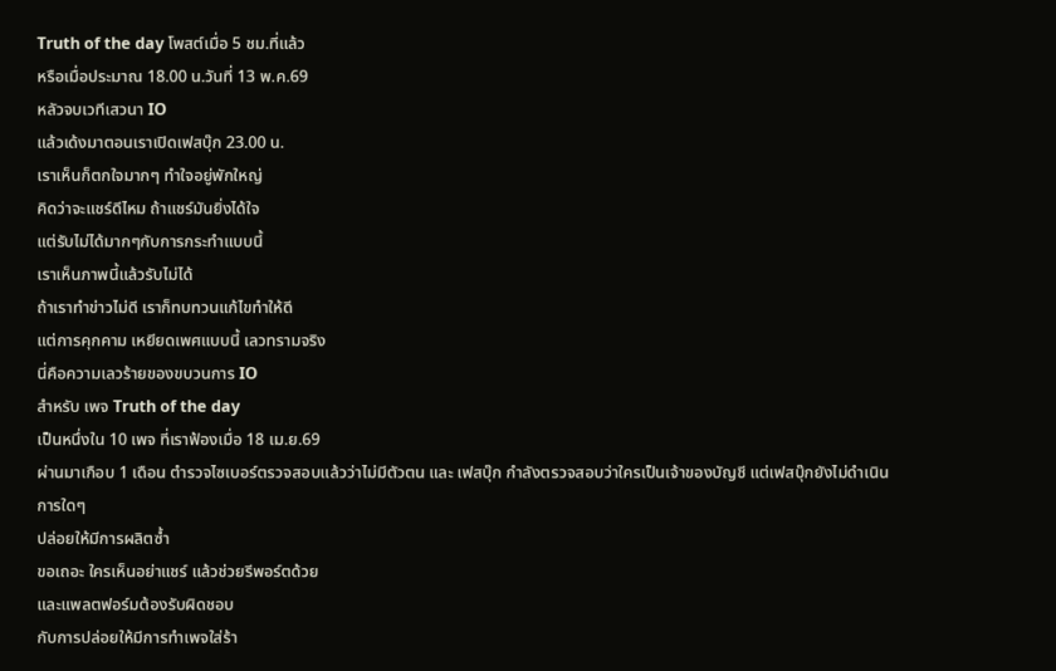Truth of the day โพสต์เมื่อ 5 ชม.ที่แล้ว
หรือเมื่อประมาณ 18.00 น.วันที่ 13 พ.ค.69
หลัวจบเวทีเสวนา IO
แล้วเด้งมาตอนเราเปิดเฟสบุ๊ก 23.00 น.
เราเห็นก็ตกใจมากๆ ทำใจอยู่พักใหญ่
คิดว่าจะแชร์ดีไหม ถ้าแชร์มันยิ่งได้ใจ
แต่รับไม่ได้มากๆกับการกระทำแบบนี้
เราเห็นภาพนี้แล้วรับไม่ได้
ถ้าเราทำข่าวไม่ดี เราก็ทบทวนแก้ไขทำให้ดี
แต่การคุกคาม เหยียดเพศแบบนี้ เลวทรามจริง
นี่คือความเลวร้ายของขบวนการ IO
สำหรับ เพจ Truth of the day
เป็นหนึ่งใน 10 เพจ ที่เราฟ้องเมื่อ 18 เม.ย.69
ผ่านมาเกือบ 1 เดือน ตำรวจไซเบอร์ตรวจสอบแล้วว่าไม่มีตัวตน และ เฟสบุ๊ก กำลังตรวจสอบว่าใครเป็นเจ้าของบัญชี แต่เฟสบุ๊กยังไม่ดำเนินการใดๆ
ปล่อยให้มีการผลิตซ้ำ
ขอเถอะ ใครเห็นอย่าแชร์ แล้วช่วยรีพอร์ตด้วย
และแพลตฟอร์มต้องรับผิดชอบ
กับการปล่อยให้มีการทำเพจใส่ร้า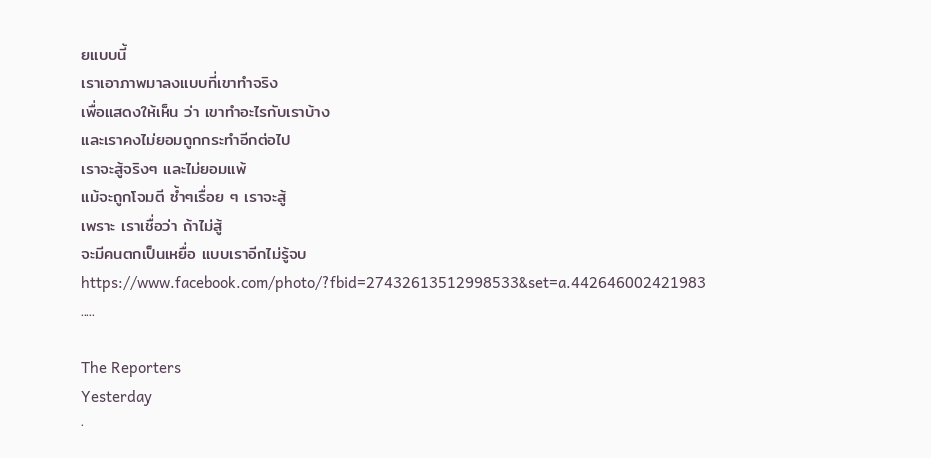ยแบบนี้
เราเอาภาพมาลงแบบที่เขาทำจริง
เพื่อแสดงให้เห็น ว่า เขาทำอะไรกับเราบ้าง
และเราคงไม่ยอมถูกกระทำอีกต่อไป
เราจะสู้จริงๆ และไม่ยอมแพ้
แม้จะถูกโจมตี ซ้ำๆเรื่อย ๆ เราจะสู้
เพราะ เราเชื่อว่า ถ้าไม่สู้
จะมีคนตกเป็นเหยื่อ แบบเราอีกไม่รู้จบ
https://www.facebook.com/photo/?fbid=27432613512998533&set=a.442646002421983
.....

The Reporters
Yesterday
·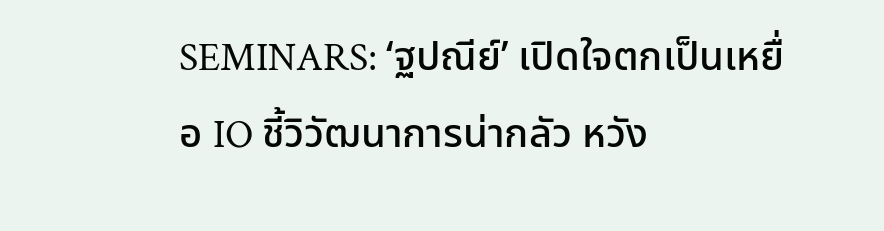SEMINARS: ‘ฐปณีย์’ เปิดใจตกเป็นเหยื่อ IO ชี้วิวัฒนาการน่ากลัว หวัง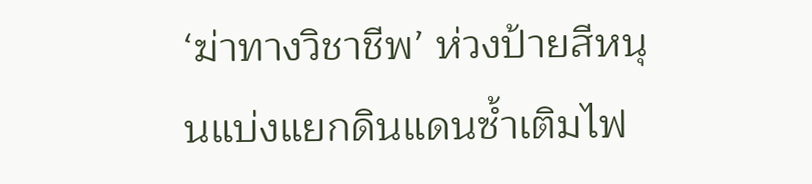‘ฆ่าทางวิชาชีพ’ ห่วงป้ายสีหนุนแบ่งแยกดินแดนซ้ำเติมไฟ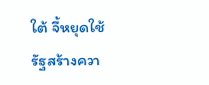ใต้ จี้หยุดใช้รัฐสร้างควา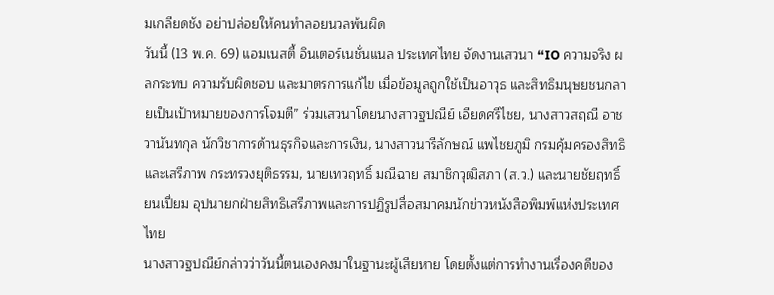มเกลียดชัง อย่าปล่อยให้คนทำลอยนวลพ้นผิด
วันนี้ (13 พ.ค. 69) แอมเนสตี้ อินเตอร์เนชั่นแนล ประเทศไทย จัดงานเสวนา “IO ความจริง ผลกระทบ ความรับผิดชอบ และมาตรการแก้ไข เมื่อข้อมูลถูกใช้เป็นอาวุธ และสิทธิมนุษยชนกลายเป็นเป้าหมายของการโจมตี” ร่วมเสวนาโดยนางสาวฐปณีย์ เอียดศรีไชย, นางสาวสฤณี อาชวานันทกุล นักวิชาการด้านธุรกิจและการเงิน, นางสาวนารีลักษณ์ แพไชยภูมิ กรมคุ้มครองสิทธิและเสรีภาพ กระทรวงยุติธรรม, นายเทวฤทธิ์ มณีฉาย สมาชิกวุฒิสภา (ส.ว.) และนายชัยฤทธิ์ ยนเปี่ยม อุปนายกฝ่ายสิทธิเสรีภาพและการปฏิรูปสื่อสมาคมนักข่าวหนังสือพิมพ์แห่งประเทศไทย
นางสาวฐปณีย์กล่าวว่าวันนี้ตนเองคงมาในฐานะผู้เสียหาย โดยตั้งแต่การทำงานเรื่องคดีของ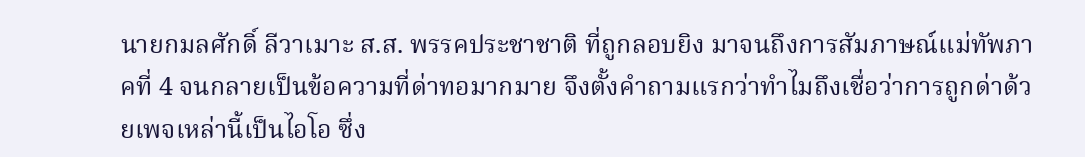นายกมลศักดิ์ ลีวาเมาะ ส.ส. พรรคประชาชาติ ที่ถูกลอบยิง มาจนถึงการสัมภาษณ์แม่ทัพภาคที่ 4 จนกลายเป็นข้อความที่ด่าทอมากมาย จึงตั้งคำถามแรกว่าทำไมถึงเชื่อว่าการถูกด่าด้วยเพจเหล่านี้เป็นไอโอ ซึ่ง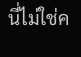นี่ไม่ใช่ค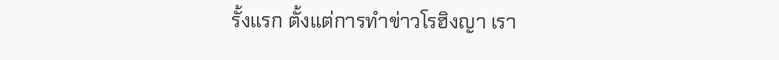รั้งแรก ตั้งแต่การทำข่าวโรฮิงญา เรา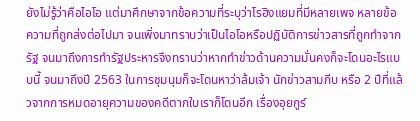ยังไม่รู้ว่าคือไอโอ แต่มาศึกษาจากข้อความที่ระบุว่าโรฮิงแยมที่มีหลายเพจ หลายข้อความที่ถูกส่งต่อไปมา จนเพิ่งมาทราบว่าเป็นไอโอหรือปฏิบัติการข่าวสารที่ถูกทำจากรัฐ จนมาถึงการทำรัฐประหารจึงทราบว่าหากทำข่าวด้านความมั่นคงก็จะโดนอะไรแบบนี้ จนมาถึงปี 2563 ในการชุมนุมก็จะโดนหาว่าล้มเจ้า นักข่าวสามกีบ หรือ 2 ปีที่แล้วจากการหมดอายุความของคดีตากใบเราก็โดนอีก เรื่องอุยกูร์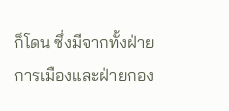ก็โดน ซึ่งมีจากทั้งฝ่ายการเมืองและฝ่ายกอง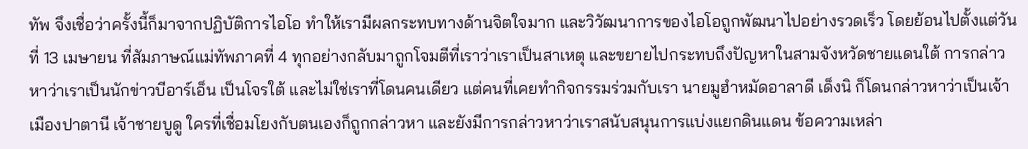ทัพ จึงเชื่อว่าครั้งนี้ก็มาจากปฏิบัติการไอโอ ทำให้เรามีผลกระทบทางด้านจิตใจมาก และวิวัฒนาการของไอโอถูกพัฒนาไปอย่างรวดเร็ว โดยย้อนไปตั้งแต่วันที่ 13 เมษายน ที่สัมภาษณ์แม่ทัพภาคที่ 4 ทุกอย่างกลับมาถูกโจมตีที่เราว่าเราเป็นสาเหตุ และขยายไปกระทบถึงปัญหาในสามจังหวัดชายแดนใต้ การกล่าวหาว่าเราเป็นนักข่าวบีอาร์เอ็น เป็นโจรใต้ และไม่ใช่เราที่โดนคนเดียว แต่คนที่เคยทำกิจกรรมร่วมกับเรา นายมูฮำหมัดอาลาดี เด็งนิ ก็โดนกล่าวหาว่าเป็นเจ้าเมืองปาตานี เจ้าชายบูดู ใครที่เชื่อมโยงกับตนเองก็ถูกกล่าวหา และยังมีการกล่าวหาว่าเราสนับสนุนการแบ่งแยกดินแดน ข้อความเหล่า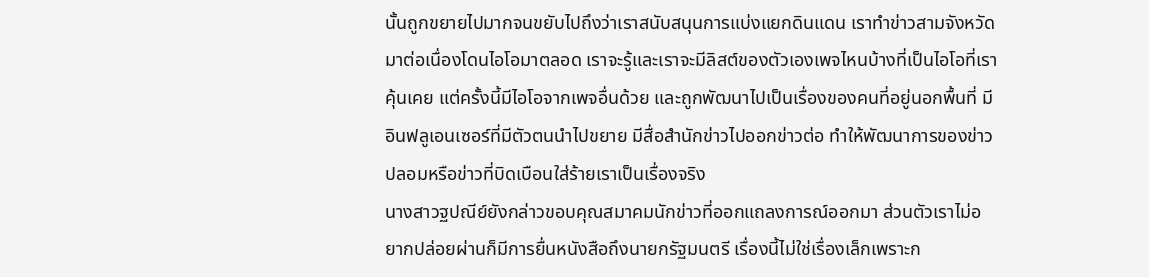นั้นถูกขยายไปมากจนขยับไปถึงว่าเราสนับสนุนการแบ่งแยกดินแดน เราทำข่าวสามจังหวัดมาต่อเนื่องโดนไอโอมาตลอด เราจะรู้และเราจะมีลิสต์ของตัวเองเพจไหนบ้างที่เป็นไอโอที่เราคุ้นเคย แต่ครั้งนี้มีไอโอจากเพจอื่นด้วย และถูกพัฒนาไปเป็นเรื่องของคนที่อยู่นอกพื้นที่ มีอินฟลูเอนเซอร์ที่มีตัวตนนำไปขยาย มีสื่อสำนักข่าวไปออกข่าวต่อ ทำให้พัฒนาการของข่าวปลอมหรือข่าวที่บิดเบือนใส่ร้ายเราเป็นเรื่องจริง
นางสาวฐปณีย์ยังกล่าวขอบคุณสมาคมนักข่าวที่ออกแถลงการณ์ออกมา ส่วนตัวเราไม่อยากปล่อยผ่านก็มีการยื่นหนังสือถึงนายกรัฐมนตรี เรื่องนี้ไม่ใช่เรื่องเล็กเพราะก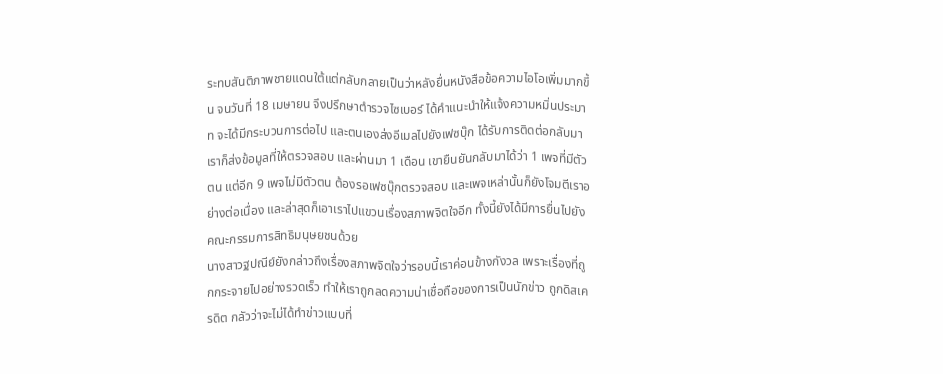ระทบสันติภาพชายแดนใต้แต่กลับกลายเป็นว่าหลังยื่นหนังสือข้อความไอโอเพิ่มมากขึ้น จนวันที่ 18 เมษายน จึงปรึกษาตำรวจไซเบอร์ ได้คำแนะนำให้แจ้งความหมิ่นประมาท จะได้มีกระบวนการต่อไป และตนเองส่งอีเมลไปยังเฟซบุ๊ก ได้รับการติดต่อกลับมา เราก็ส่งข้อมูลที่ให้ตรวจสอบ และผ่านมา 1 เดือน เขายืนยันกลับมาได้ว่า 1 เพจที่มีตัวตน แต่อีก 9 เพจไม่มีตัวตน ต้องรอเฟซบุ๊กตรวจสอบ และเพจเหล่านั้นก็ยังโจมตีเราอย่างต่อเนื่อง และล่าสุดก็เอาเราไปแขวนเรื่องสภาพจิตใจอีก ทั้งนี้ยังได้มีการยื่นไปยังคณะกรรมการสิทธิมนุษยชนด้วย
นางสาวฐปณีย์ยังกล่าวถึงเรื่องสภาพจิตใจว่ารอบนี้เราค่อนข้างกังวล เพราะเรื่องที่ถูกกระจายไปอย่างรวดเร็ว ทำให้เราถูกลดความน่าเชื่อถือของการเป็นนักข่าว ถูกดิสเครดิต กลัวว่าจะไม่ได้ทำข่าวแบบที่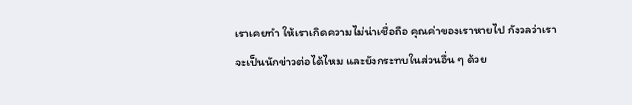เราเคยทำ ให้เราเกิดความไม่น่าเชื่อถือ คุณค่าของเราหายไป กังวลว่าเราจะเป็นนักข่าวต่อได้ไหม และยังกระทบในส่วนอื่น ๆ ด้วย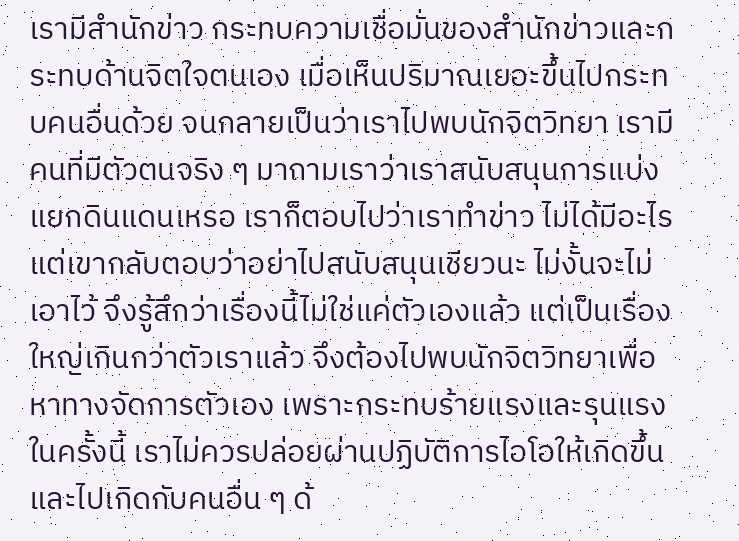เรามีสำนักข่าว กระทบความเชื่อมั่นของสำนักข่าวและกระทบด้านจิตใจตนเอง เมื่อเห็นปริมาณเยอะขึ้นไปกระทบคนอื่นด้วย จนกลายเป็นว่าเราไปพบนักจิตวิทยา เรามีคนที่มีตัวตนจริง ๆ มาถามเราว่าเราสนับสนุนการแบ่งแยกดินแดนเหรอ เราก็ตอบไปว่าเราทำข่าว ไม่ได้มีอะไร แต่เขากลับตอบว่าอย่าไปสนับสนุนเชียวนะ ไม่งั้นจะไม่เอาไว้ จึงรู้สึกว่าเรื่องนี้ไม่ใช่แค่ตัวเองแล้ว แต่เป็นเรื่องใหญ่เกินกว่าตัวเราแล้ว จึงต้องไปพบนักจิตวิทยาเพื่อหาทางจัดการตัวเอง เพราะกระทบร้ายแรงและรุนแรงในครั้งนี้ เราไม่ควรปล่อยผ่านปฏิบัติการไอโอให้เกิดขึ้นและไปเกิดกับคนอื่น ๆ ด้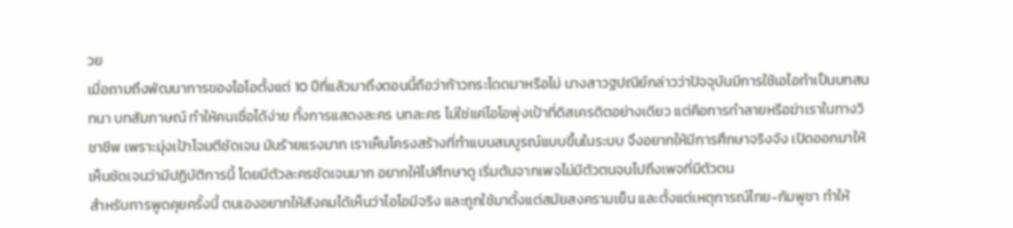วย
เมื่อถามถึงพัฒนาการของไอโอตั้งแต่ 10 ปีที่แล้วมาถึงตอนนี้ถือว่าก้าวกระโดดมาหรือไม่ นางสาวฐปณีย์กล่าวว่าปัจจุบันมีการใช้เอไอทำเป็นบทสนทนา บทสัมภาษณ์ ทำให้คนเชื่อได้ง่าย ทั้งการแสดงละคร บทละคร ไม่ใช่แค่ไอโอพุ่งเป้าที่ดิสเครดิตอย่างเดียว แต่คือการทำลายหรือฆ่าเราในทางวิชาชีพ เพราะมุ่งเป้าโจมตีชัดเจน มันร้ายแรงมาก เราเห็นโครงสร้างที่ทำแบบสมบูรณ์แบบขึ้นในระบบ จึงอยากให้มีการศึกษาจริงจัง เปิดออกมาให้เห็นชัดเจนว่ามีปฏิบัติการนี้ โดยมีตัวละครชัดเจนมาก อยากให้ไปศึกษาดู เริ่มต้นจากเพจไม่มีตัวตนจนไปถึงเพจที่มีตัวตน
สำหรับการพูดคุยครั้งนี้ ตนเองอยากให้สังคมได้เห็นว่าไอโอมีจริง และถูกใช้มาตั้งแต่สมัยสงครามเย็น และตั้งแต่เหตุการณ์ไทย-กัมพูชา ทำให้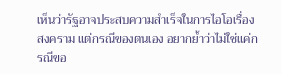เห็นว่ารัฐอาจประสบความสำเร็จในการไอโอเรื่องสงคราม แต่กรณีของตนเอง อยากย้ำว่าไม่ใช่แค่กรณีขอ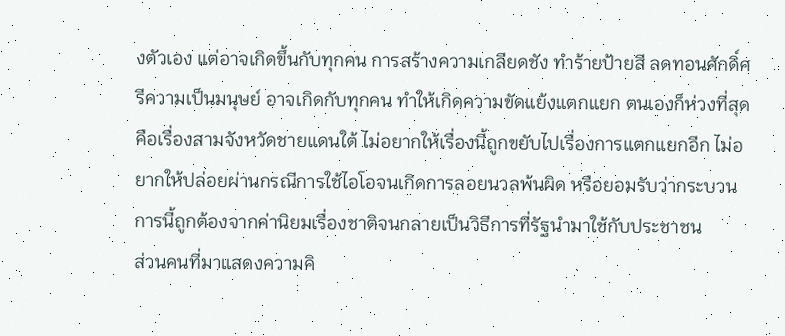งตัวเอง แต่อาจเกิดขึ้นกับทุกคน การสร้างความเกลียดชัง ทำร้ายป้ายสี ลดทอนศักดิ์ศรีความเป็นมนุษย์ อาจเกิดกับทุกคน ทำให้เกิดความขัดแย้งแตกแยก ตนเองก็ห่วงที่สุดคือเรื่องสามจังหวัดชายแดนใต้ ไม่อยากให้เรื่องนี้ถูกขยับไปเรื่องการแตกแยกอีก ไม่อยากให้ปล่อยผ่านกรณีการใช้ไอโอจนเกิดการลอยนวลพ้นผิด หรือยอมรับว่ากระบวนการนี้ถูกต้องจากค่านิยมเรื่องชาติจนกลายเป็นวิธีการที่รัฐนำมาใช้กับประชาชน
ส่วนคนที่มาแสดงความคิ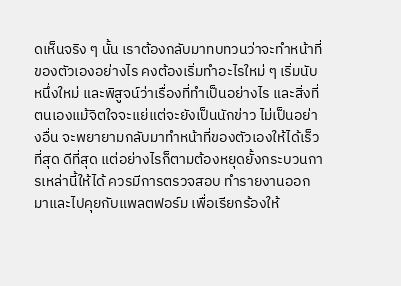ดเห็นจริง ๆ นั้น เราต้องกลับมาทบทวนว่าจะทำหน้าที่ของตัวเองอย่างไร คงต้องเริ่มทำอะไรใหม่ ๆ เริ่มนับหนึ่งใหม่ และพิสูจน์ว่าเรื่องที่ทำเป็นอย่างไร และสิ่งที่ตนเองแม้จิตใจจะแย่แต่จะยังเป็นนักข่าว ไม่เป็นอย่างอื่น จะพยายามกลับมาทำหน้าที่ของตัวเองให้ได้เร็วที่สุด ดีที่สุด แต่อย่างไรก็ตามต้องหยุดยั้งกระบวนการเหล่านี้ให้ได้ ควรมีการตรวจสอบ ทำรายงานออกมาและไปคุยกับแพลตฟอร์ม เพื่อเรียกร้องให้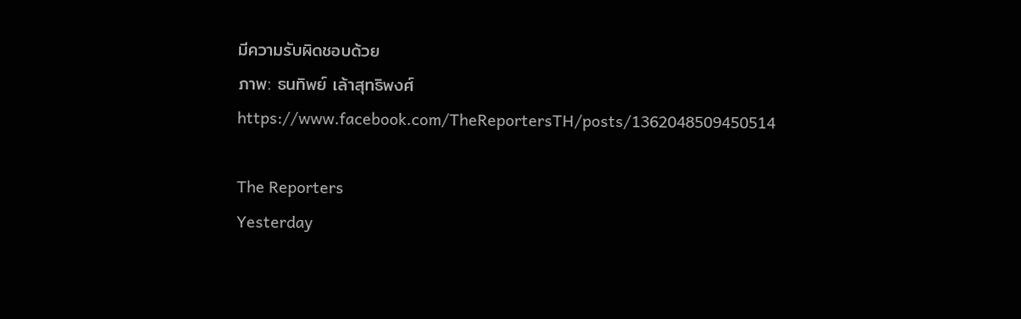มีความรับผิดชอบด้วย
ภาพ: ธนทิพย์ เล้าสุทธิพงศ์
https://www.facebook.com/TheReportersTH/posts/1362048509450514

The Reporters
Yesterday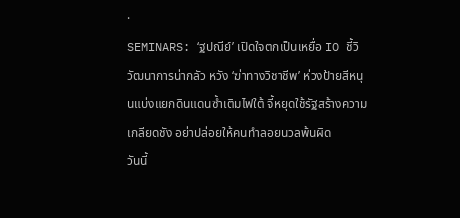·
SEMINARS: ‘ฐปณีย์’ เปิดใจตกเป็นเหยื่อ IO ชี้วิวัฒนาการน่ากลัว หวัง ‘ฆ่าทางวิชาชีพ’ ห่วงป้ายสีหนุนแบ่งแยกดินแดนซ้ำเติมไฟใต้ จี้หยุดใช้รัฐสร้างความเกลียดชัง อย่าปล่อยให้คนทำลอยนวลพ้นผิด
วันนี้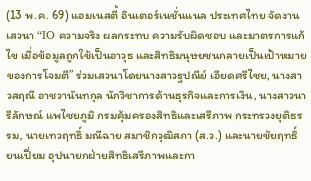(13 พ.ค. 69) แอมเนสตี้ อินเตอร์เนชั่นแนล ประเทศไทย จัดงานเสวนา “IO ความจริง ผลกระทบ ความรับผิดชอบ และมาตรการแก้ไข เมื่อข้อมูลถูกใช้เป็นอาวุธ และสิทธิมนุษยชนกลายเป็นเป้าหมายของการโจมตี” ร่วมเสวนาโดยนางสาวฐปณีย์ เอียดศรีไชย, นางสาวสฤณี อาชวานันทกุล นักวิชาการด้านธุรกิจและการเงิน, นางสาวนารีลักษณ์ แพไชยภูมิ กรมคุ้มครองสิทธิและเสรีภาพ กระทรวงยุติธรรม, นายเทวฤทธิ์ มณีฉาย สมาชิกวุฒิสภา (ส.ว.) และนายชัยฤทธิ์ ยนเปี่ยม อุปนายกฝ่ายสิทธิเสรีภาพและกา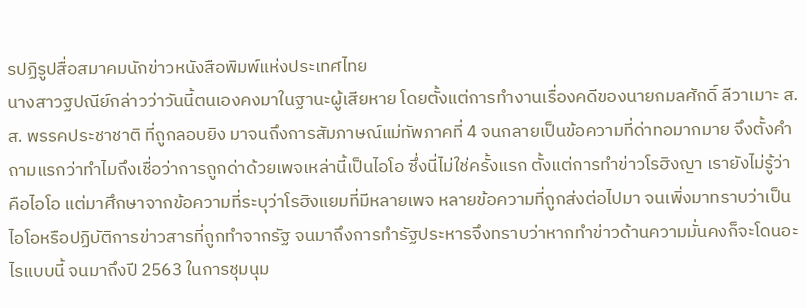รปฏิรูปสื่อสมาคมนักข่าวหนังสือพิมพ์แห่งประเทศไทย
นางสาวฐปณีย์กล่าวว่าวันนี้ตนเองคงมาในฐานะผู้เสียหาย โดยตั้งแต่การทำงานเรื่องคดีของนายกมลศักดิ์ ลีวาเมาะ ส.ส. พรรคประชาชาติ ที่ถูกลอบยิง มาจนถึงการสัมภาษณ์แม่ทัพภาคที่ 4 จนกลายเป็นข้อความที่ด่าทอมากมาย จึงตั้งคำถามแรกว่าทำไมถึงเชื่อว่าการถูกด่าด้วยเพจเหล่านี้เป็นไอโอ ซึ่งนี่ไม่ใช่ครั้งแรก ตั้งแต่การทำข่าวโรฮิงญา เรายังไม่รู้ว่าคือไอโอ แต่มาศึกษาจากข้อความที่ระบุว่าโรฮิงแยมที่มีหลายเพจ หลายข้อความที่ถูกส่งต่อไปมา จนเพิ่งมาทราบว่าเป็นไอโอหรือปฏิบัติการข่าวสารที่ถูกทำจากรัฐ จนมาถึงการทำรัฐประหารจึงทราบว่าหากทำข่าวด้านความมั่นคงก็จะโดนอะไรแบบนี้ จนมาถึงปี 2563 ในการชุมนุม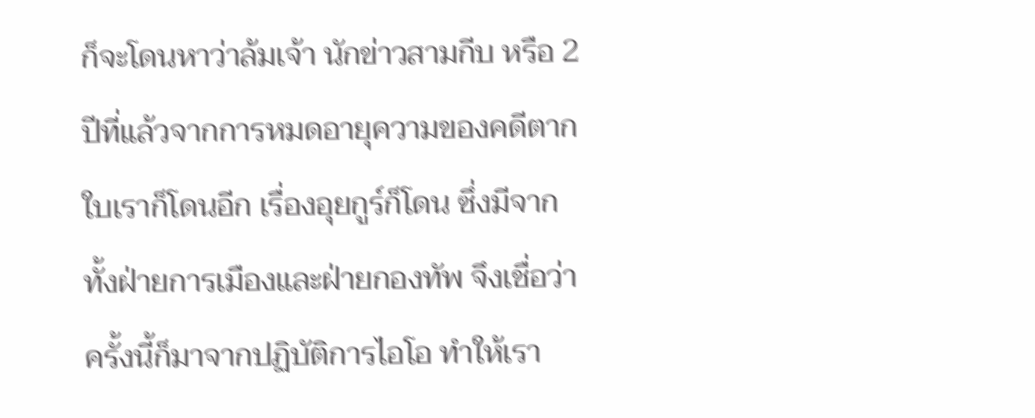ก็จะโดนหาว่าล้มเจ้า นักข่าวสามกีบ หรือ 2 ปีที่แล้วจากการหมดอายุความของคดีตากใบเราก็โดนอีก เรื่องอุยกูร์ก็โดน ซึ่งมีจากทั้งฝ่ายการเมืองและฝ่ายกองทัพ จึงเชื่อว่าครั้งนี้ก็มาจากปฏิบัติการไอโอ ทำให้เรา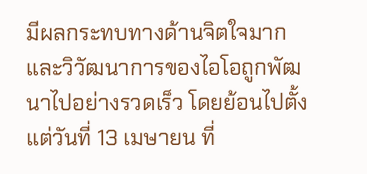มีผลกระทบทางด้านจิตใจมาก และวิวัฒนาการของไอโอถูกพัฒนาไปอย่างรวดเร็ว โดยย้อนไปตั้งแต่วันที่ 13 เมษายน ที่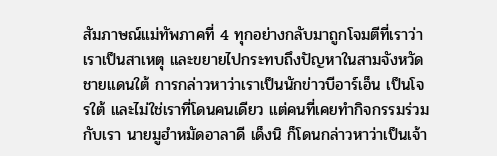สัมภาษณ์แม่ทัพภาคที่ 4 ทุกอย่างกลับมาถูกโจมตีที่เราว่าเราเป็นสาเหตุ และขยายไปกระทบถึงปัญหาในสามจังหวัดชายแดนใต้ การกล่าวหาว่าเราเป็นนักข่าวบีอาร์เอ็น เป็นโจรใต้ และไม่ใช่เราที่โดนคนเดียว แต่คนที่เคยทำกิจกรรมร่วมกับเรา นายมูฮำหมัดอาลาดี เด็งนิ ก็โดนกล่าวหาว่าเป็นเจ้า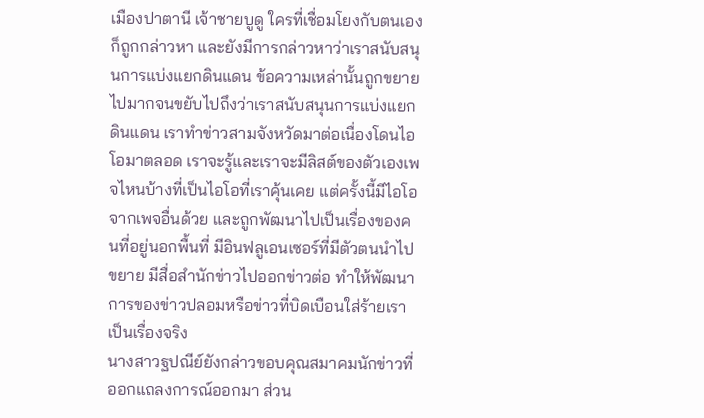เมืองปาตานี เจ้าชายบูดู ใครที่เชื่อมโยงกับตนเองก็ถูกกล่าวหา และยังมีการกล่าวหาว่าเราสนับสนุนการแบ่งแยกดินแดน ข้อความเหล่านั้นถูกขยายไปมากจนขยับไปถึงว่าเราสนับสนุนการแบ่งแยกดินแดน เราทำข่าวสามจังหวัดมาต่อเนื่องโดนไอโอมาตลอด เราจะรู้และเราจะมีลิสต์ของตัวเองเพจไหนบ้างที่เป็นไอโอที่เราคุ้นเคย แต่ครั้งนี้มีไอโอจากเพจอื่นด้วย และถูกพัฒนาไปเป็นเรื่องของคนที่อยู่นอกพื้นที่ มีอินฟลูเอนเซอร์ที่มีตัวตนนำไปขยาย มีสื่อสำนักข่าวไปออกข่าวต่อ ทำให้พัฒนาการของข่าวปลอมหรือข่าวที่บิดเบือนใส่ร้ายเราเป็นเรื่องจริง
นางสาวฐปณีย์ยังกล่าวขอบคุณสมาคมนักข่าวที่ออกแถลงการณ์ออกมา ส่วน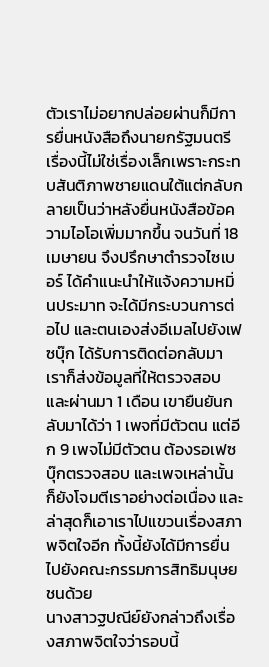ตัวเราไม่อยากปล่อยผ่านก็มีการยื่นหนังสือถึงนายกรัฐมนตรี เรื่องนี้ไม่ใช่เรื่องเล็กเพราะกระทบสันติภาพชายแดนใต้แต่กลับกลายเป็นว่าหลังยื่นหนังสือข้อความไอโอเพิ่มมากขึ้น จนวันที่ 18 เมษายน จึงปรึกษาตำรวจไซเบอร์ ได้คำแนะนำให้แจ้งความหมิ่นประมาท จะได้มีกระบวนการต่อไป และตนเองส่งอีเมลไปยังเฟซบุ๊ก ได้รับการติดต่อกลับมา เราก็ส่งข้อมูลที่ให้ตรวจสอบ และผ่านมา 1 เดือน เขายืนยันกลับมาได้ว่า 1 เพจที่มีตัวตน แต่อีก 9 เพจไม่มีตัวตน ต้องรอเฟซบุ๊กตรวจสอบ และเพจเหล่านั้นก็ยังโจมตีเราอย่างต่อเนื่อง และล่าสุดก็เอาเราไปแขวนเรื่องสภาพจิตใจอีก ทั้งนี้ยังได้มีการยื่นไปยังคณะกรรมการสิทธิมนุษยชนด้วย
นางสาวฐปณีย์ยังกล่าวถึงเรื่องสภาพจิตใจว่ารอบนี้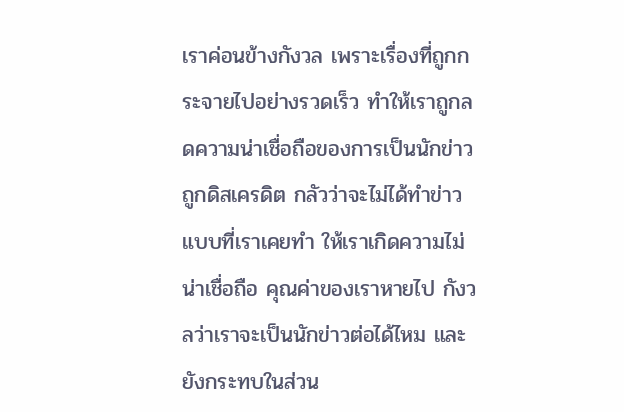เราค่อนข้างกังวล เพราะเรื่องที่ถูกกระจายไปอย่างรวดเร็ว ทำให้เราถูกลดความน่าเชื่อถือของการเป็นนักข่าว ถูกดิสเครดิต กลัวว่าจะไม่ได้ทำข่าวแบบที่เราเคยทำ ให้เราเกิดความไม่น่าเชื่อถือ คุณค่าของเราหายไป กังวลว่าเราจะเป็นนักข่าวต่อได้ไหม และยังกระทบในส่วน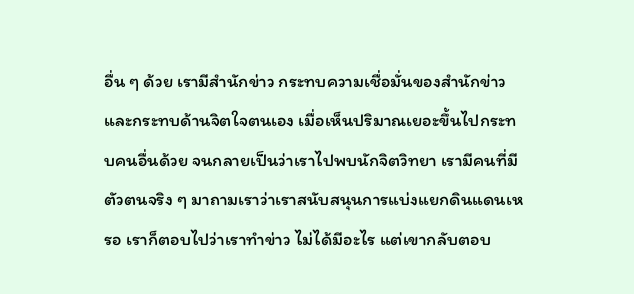อื่น ๆ ด้วย เรามีสำนักข่าว กระทบความเชื่อมั่นของสำนักข่าวและกระทบด้านจิตใจตนเอง เมื่อเห็นปริมาณเยอะขึ้นไปกระทบคนอื่นด้วย จนกลายเป็นว่าเราไปพบนักจิตวิทยา เรามีคนที่มีตัวตนจริง ๆ มาถามเราว่าเราสนับสนุนการแบ่งแยกดินแดนเหรอ เราก็ตอบไปว่าเราทำข่าว ไม่ได้มีอะไร แต่เขากลับตอบ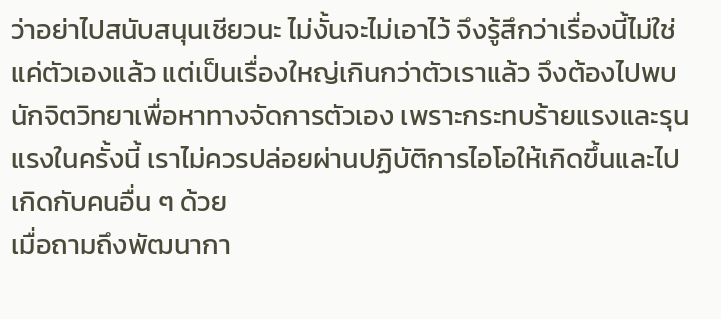ว่าอย่าไปสนับสนุนเชียวนะ ไม่งั้นจะไม่เอาไว้ จึงรู้สึกว่าเรื่องนี้ไม่ใช่แค่ตัวเองแล้ว แต่เป็นเรื่องใหญ่เกินกว่าตัวเราแล้ว จึงต้องไปพบนักจิตวิทยาเพื่อหาทางจัดการตัวเอง เพราะกระทบร้ายแรงและรุนแรงในครั้งนี้ เราไม่ควรปล่อยผ่านปฏิบัติการไอโอให้เกิดขึ้นและไปเกิดกับคนอื่น ๆ ด้วย
เมื่อถามถึงพัฒนากา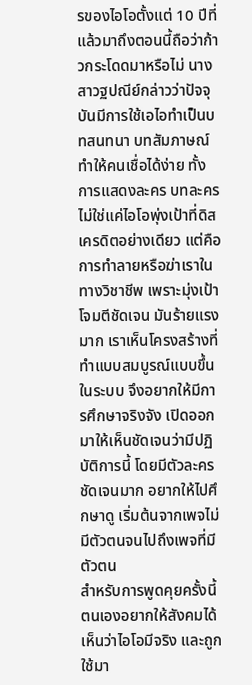รของไอโอตั้งแต่ 10 ปีที่แล้วมาถึงตอนนี้ถือว่าก้าวกระโดดมาหรือไม่ นางสาวฐปณีย์กล่าวว่าปัจจุบันมีการใช้เอไอทำเป็นบทสนทนา บทสัมภาษณ์ ทำให้คนเชื่อได้ง่าย ทั้งการแสดงละคร บทละคร ไม่ใช่แค่ไอโอพุ่งเป้าที่ดิสเครดิตอย่างเดียว แต่คือการทำลายหรือฆ่าเราในทางวิชาชีพ เพราะมุ่งเป้าโจมตีชัดเจน มันร้ายแรงมาก เราเห็นโครงสร้างที่ทำแบบสมบูรณ์แบบขึ้นในระบบ จึงอยากให้มีการศึกษาจริงจัง เปิดออกมาให้เห็นชัดเจนว่ามีปฏิบัติการนี้ โดยมีตัวละครชัดเจนมาก อยากให้ไปศึกษาดู เริ่มต้นจากเพจไม่มีตัวตนจนไปถึงเพจที่มีตัวตน
สำหรับการพูดคุยครั้งนี้ ตนเองอยากให้สังคมได้เห็นว่าไอโอมีจริง และถูกใช้มา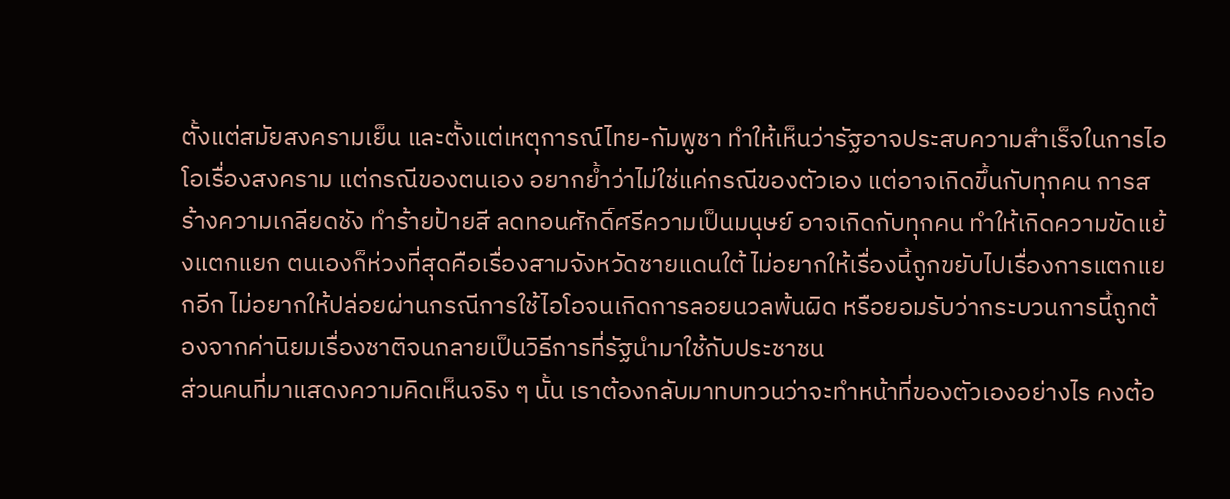ตั้งแต่สมัยสงครามเย็น และตั้งแต่เหตุการณ์ไทย-กัมพูชา ทำให้เห็นว่ารัฐอาจประสบความสำเร็จในการไอโอเรื่องสงคราม แต่กรณีของตนเอง อยากย้ำว่าไม่ใช่แค่กรณีของตัวเอง แต่อาจเกิดขึ้นกับทุกคน การสร้างความเกลียดชัง ทำร้ายป้ายสี ลดทอนศักดิ์ศรีความเป็นมนุษย์ อาจเกิดกับทุกคน ทำให้เกิดความขัดแย้งแตกแยก ตนเองก็ห่วงที่สุดคือเรื่องสามจังหวัดชายแดนใต้ ไม่อยากให้เรื่องนี้ถูกขยับไปเรื่องการแตกแยกอีก ไม่อยากให้ปล่อยผ่านกรณีการใช้ไอโอจนเกิดการลอยนวลพ้นผิด หรือยอมรับว่ากระบวนการนี้ถูกต้องจากค่านิยมเรื่องชาติจนกลายเป็นวิธีการที่รัฐนำมาใช้กับประชาชน
ส่วนคนที่มาแสดงความคิดเห็นจริง ๆ นั้น เราต้องกลับมาทบทวนว่าจะทำหน้าที่ของตัวเองอย่างไร คงต้อ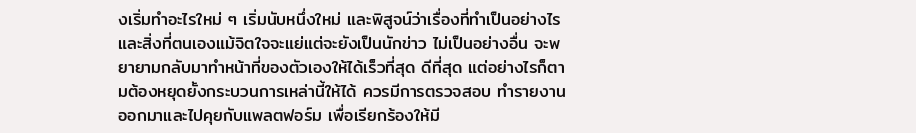งเริ่มทำอะไรใหม่ ๆ เริ่มนับหนึ่งใหม่ และพิสูจน์ว่าเรื่องที่ทำเป็นอย่างไร และสิ่งที่ตนเองแม้จิตใจจะแย่แต่จะยังเป็นนักข่าว ไม่เป็นอย่างอื่น จะพยายามกลับมาทำหน้าที่ของตัวเองให้ได้เร็วที่สุด ดีที่สุด แต่อย่างไรก็ตามต้องหยุดยั้งกระบวนการเหล่านี้ให้ได้ ควรมีการตรวจสอบ ทำรายงานออกมาและไปคุยกับแพลตฟอร์ม เพื่อเรียกร้องให้มี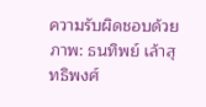ความรับผิดชอบด้วย
ภาพ: ธนทิพย์ เล้าสุทธิพงศ์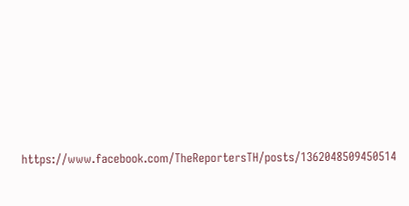https://www.facebook.com/TheReportersTH/posts/1362048509450514